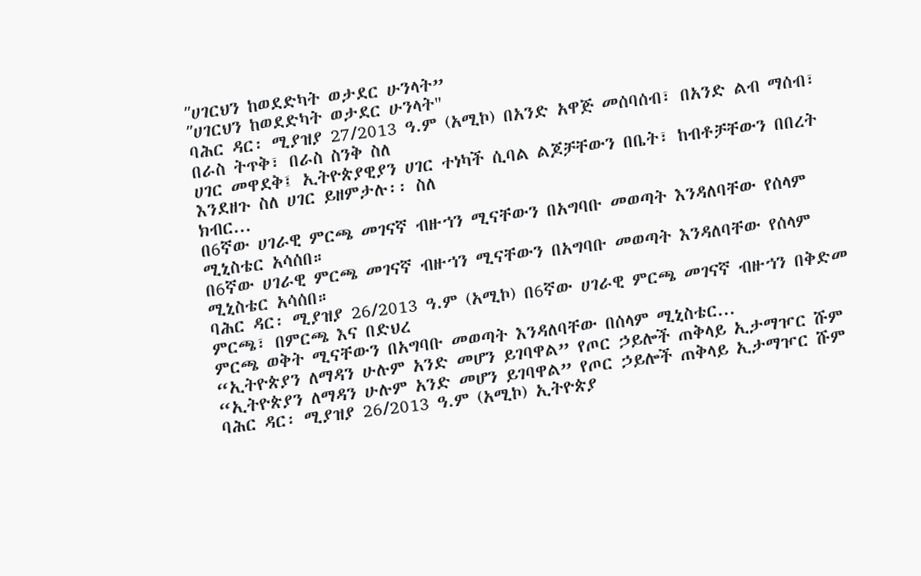ʺሀገርህን ከወደድካት ወታደር ሁንላት”
ʺሀገርህን ከወደድካት ወታደር ሁንላት"
ባሕር ዳር፡ ሚያዝያ 27/2013 ዓ.ም (አሚኮ) በአንድ አዋጅ መሰባሰብ፣ በአንድ ልብ ማሰብ፣ በራስ ትጥቅ፣ በራስ ስንቅ ስለ
ሀገር መዋደቅ፤ ኢትዮጵያዊያን ሀገር ተነካች ሲባል ልጆቻቸውን በቤት፣ ከብቶቻቸውን በበረት እንደዘጉ ስለ ሀገር ይዘምታሉ፡፡ ስለ
ክብር...
በ6ኛው ሀገራዊ ምርጫ መገናኛ ብዙኀን ሚናቸውን በአግባቡ መወጣት እንዳለባቸው የሰላም ሚኒስቴር አሳሰበ።
በ6ኛው ሀገራዊ ምርጫ መገናኛ ብዙኀን ሚናቸውን በአግባቡ መወጣት እንዳለባቸው የሰላም ሚኒስቴር አሳሰበ።
ባሕር ዳር፡ ሚያዝያ 26/2013 ዓ.ም (አሚኮ) በ6ኛው ሀገራዊ ምርጫ መገናኛ ብዙኀን በቅድመ ምርጫ፣ በምርጫ እና በድህረ
ምርጫ ወቅት ሚናቸውን በአግባቡ መወጣት እንዳለባቸው በሰላም ሚኒስቴር...
“ኢትዮጵያን ለማዳን ሁሉም አንድ መሆን ይገባዋል” የጦር ኃይሎች ጠቅላይ ኢታማዦር ሹም
“ኢትዮጵያን ለማዳን ሁሉም አንድ መሆን ይገባዋል” የጦር ኃይሎች ጠቅላይ ኢታማዦር ሹም
ባሕር ዳር፡ ሚያዝያ 26/2013 ዓ.ም (አሚኮ) ኢትዮጵያ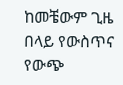ከመቼውም ጊዜ በላይ የውስጥና የውጭ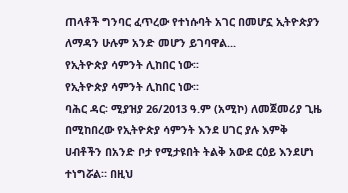ጠላቶች ግንባር ፈጥረው የተነሱባት አገር በመሆኗ ኢትዮጵያን ለማዳን ሁሉም አንድ መሆን ይገባዋል...
የኢትዮጵያ ሳምንት ሊከበር ነው፡፡
የኢትዮጵያ ሳምንት ሊከበር ነው፡፡
ባሕር ዳር፡ ሚያዝያ 26/2013 ዓ.ም (አሚኮ) ለመጀመሪያ ጊዜ በሚከበረው የኢትዮጵያ ሳምንት እንደ ሀገር ያሉ እምቅ ሀብቶችን በአንድ ቦታ የሚታዩበት ትልቅ አውደ ርዕይ እንደሆነ ተነግሯል። በዚህ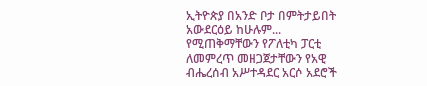ኢትዮጵያ በአንድ ቦታ በምትታይበት አውደርዕይ ከሁሉም...
የሚጠቅማቸውን የፖለቲካ ፓርቲ ለመምረጥ መዘጋጀታቸውን የአዊ ብሔረሰብ አሥተዳደር አርሶ አደሮች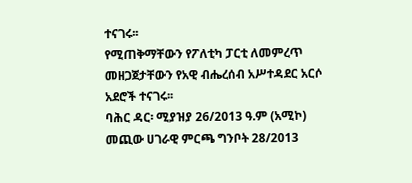ተናገሩ፡፡
የሚጠቅማቸውን የፖለቲካ ፓርቲ ለመምረጥ መዘጋጀታቸውን የአዊ ብሔረሰብ አሥተዳደር አርሶ አደሮች ተናገሩ፡፡
ባሕር ዳር፡ ሚያዝያ 26/2013 ዓ.ም (አሚኮ) መጪው ሀገራዊ ምርጫ ግንቦት 28/2013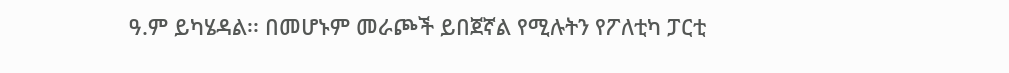ዓ.ም ይካሄዳል፡፡ በመሆኑም መራጮች ይበጀኛል የሚሉትን የፖለቲካ ፓርቲ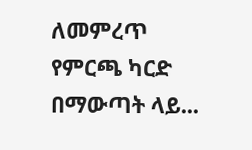ለመምረጥ የምርጫ ካርድ በማውጣት ላይ...